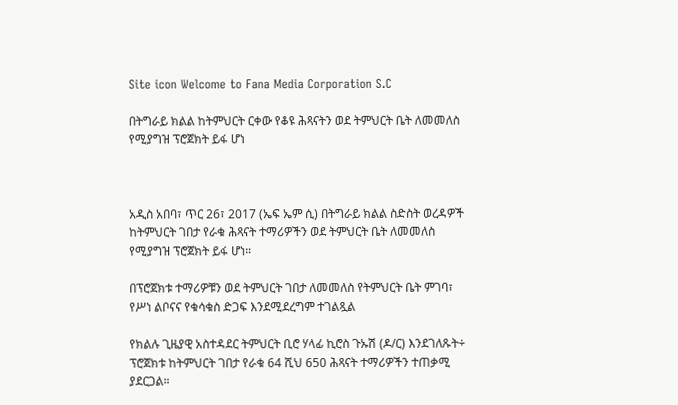Site icon Welcome to Fana Media Corporation S.C

በትግራይ ክልል ከትምህርት ርቀው የቆዩ ሕጻናትን ወደ ትምህርት ቤት ለመመለስ የሚያግዝ ፕሮጀክት ይፋ ሆነ



አዲስ አበባ፣ ጥር 26፣ 2017 (ኤፍ ኤም ሲ) በትግራይ ክልል ስድስት ወረዳዎች ከትምህርት ገበታ የራቁ ሕጻናት ተማሪዎችን ወደ ትምህርት ቤት ለመመለስ የሚያግዝ ፕሮጀክት ይፋ ሆነ።

በፕሮጀክቱ ተማሪዎቹን ወደ ትምህርት ገበታ ለመመለስ የትምህርት ቤት ምገባ፣ የሥነ ልቦናና የቁሳቁስ ድጋፍ እንደሚደረግም ተገልጿል

የክልሉ ጊዜያዊ አስተዳደር ትምህርት ቢሮ ሃላፊ ኪሮስ ጉኡሽ (ዶ/ር) እንደገለጹት÷ ፕሮጀክቱ ከትምህርት ገበታ የራቁ 64 ሺህ 650 ሕጻናት ተማሪዎችን ተጠቃሚ ያደርጋል።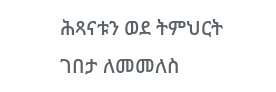ሕጻናቱን ወደ ትምህርት ገበታ ለመመለስ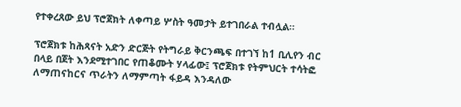የተቀረጸው ይህ ፕሮጀክት ለቀጣይ ሦስት ዓመታት ይተገበራል ተብሏል።

ፕሮጀክቱ ከሕጻናት አድን ድርጅት የትግራይ ቅርንጫፍ በተገኘ ከ1 ቢሊየን ብር በላይ በጀት እንደሚተገበር የጠቆሙት ሃላፊው፤ ፕሮጀክቱ የትምህርት ተሳትፎ ለማጠናከርና ጥራትን ለማምጣት ፋይዳ እንዳለው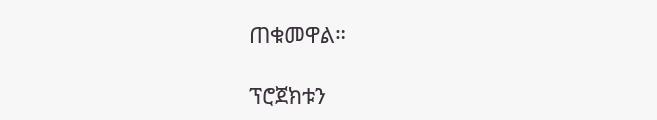ጠቁመዋል።

ፕሮጀክቱን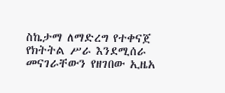ስኬታማ ለማድረግ የተቀናጀ የክትትል ሥራ እንደሚሰራ መናገራቸውን የዘገበው ኢዜአ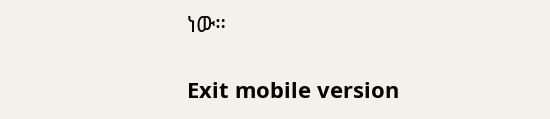ነው።

Exit mobile version